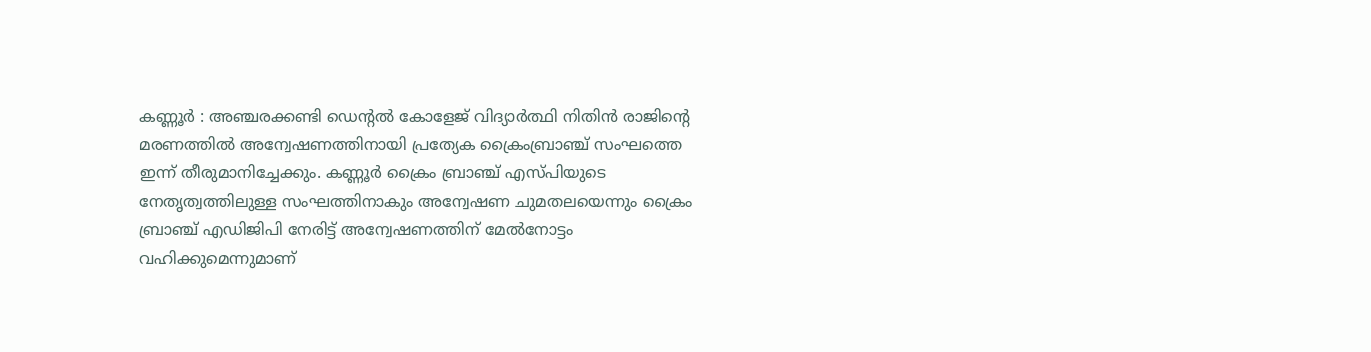കണ്ണൂർ : അഞ്ചരക്കണ്ടി ഡെന്റൽ കോളേജ് വിദ്യാർത്ഥി നിതിൻ രാജിന്റെ മരണത്തിൽ അന്വേഷണത്തിനായി പ്രത്യേക ക്രൈംബ്രാഞ്ച് സംഘത്തെ ഇന്ന് തീരുമാനിച്ചേക്കും. കണ്ണൂർ ക്രൈം ബ്രാഞ്ച് എസ്പിയുടെ നേതൃത്വത്തിലുള്ള സംഘത്തിനാകും അന്വേഷണ ചുമതലയെന്നും ക്രൈം ബ്രാഞ്ച് എഡിജിപി നേരിട്ട് അന്വേഷണത്തിന് മേൽനോട്ടം വഹിക്കുമെന്നുമാണ്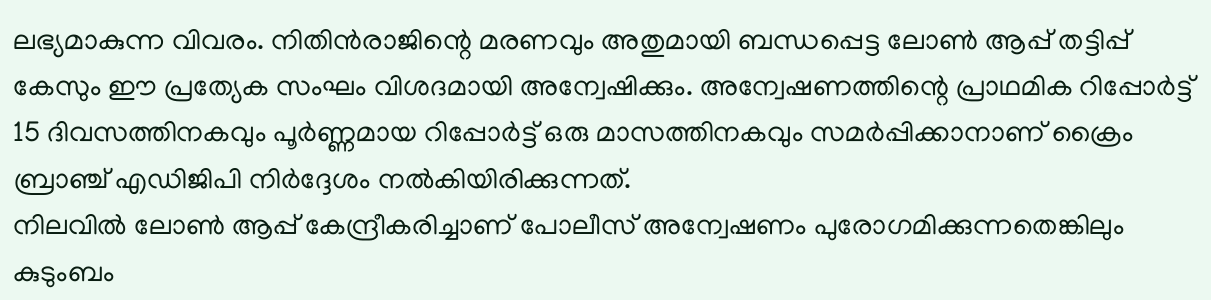ലഭ്യമാകുന്ന വിവരം. നിതിൻരാജിന്റെ മരണവും അതുമായി ബന്ധപ്പെട്ട ലോൺ ആപ്പ് തട്ടിപ്പ് കേസും ഈ പ്രത്യേക സംഘം വിശദമായി അന്വേഷിക്കും. അന്വേഷണത്തിന്റെ പ്രാഥമിക റിപ്പോർട്ട് 15 ദിവസത്തിനകവും പൂർണ്ണമായ റിപ്പോർട്ട് ഒരു മാസത്തിനകവും സമർപ്പിക്കാനാണ് ക്രൈം ബ്രാഞ്ച് എഡിജിപി നിർദ്ദേശം നൽകിയിരിക്കുന്നത്.
നിലവിൽ ലോൺ ആപ്പ് കേന്ദ്രീകരിച്ചാണ് പോലീസ് അന്വേഷണം പുരോഗമിക്കുന്നതെങ്കിലും കുടുംബം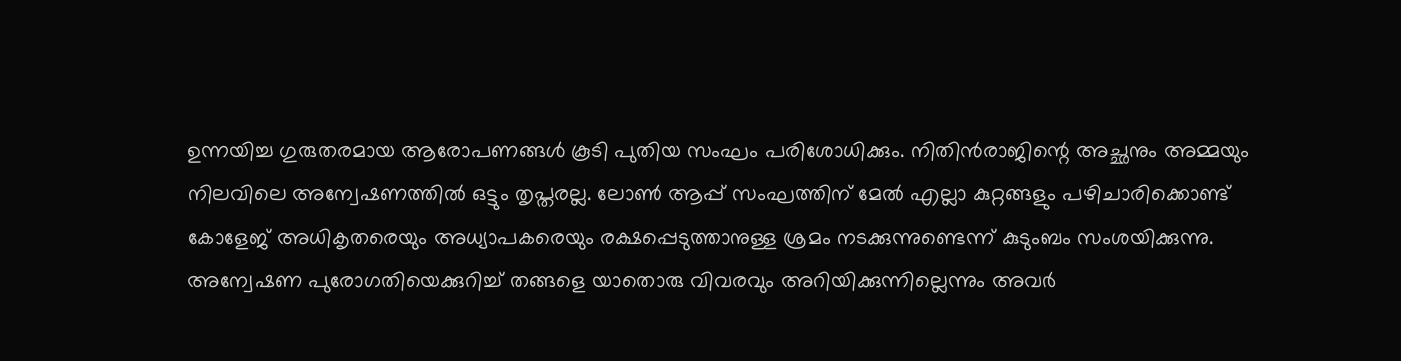ഉന്നയിച്ച ഗുരുതരമായ ആരോപണങ്ങൾ കൂടി പുതിയ സംഘം പരിശോധിക്കും. നിതിൻരാജിന്റെ അച്ഛനും അമ്മയും നിലവിലെ അന്വേഷണത്തിൽ ഒട്ടും തൃപ്തരല്ല. ലോൺ ആപ്പ് സംഘത്തിന് മേൽ എല്ലാ കുറ്റങ്ങളും പഴിചാരിക്കൊണ്ട് കോളേജ് അധികൃതരെയും അധ്യാപകരെയും രക്ഷപ്പെടുത്താനുള്ള ശ്രമം നടക്കുന്നുണ്ടെന്ന് കുടുംബം സംശയിക്കുന്നു. അന്വേഷണ പുരോഗതിയെക്കുറിച്ച് തങ്ങളെ യാതൊരു വിവരവും അറിയിക്കുന്നില്ലെന്നും അവർ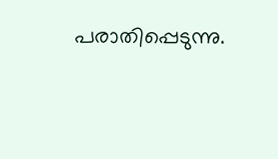പരാതിപ്പെടുന്നു.